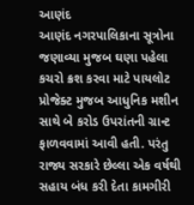આણંદ
આણંદ નગરપાલિકાના સૂત્રોના જણાવ્યા મુજબ ઘણા પહેલા કચરો ક્રશ કરવા માટે પાયલોટ પ્રોજેક્ટ મુજબ આધુનિક મશીન સાથે બે કરોડ ઉપરાંતની ગ્રાન્ટ ફાળવવામાં આવી હતી. પરંતુ રાજ્ય સરકારે છેલ્લા એક વર્ષથી સહાય બંધ કરી દેતા કામગીરી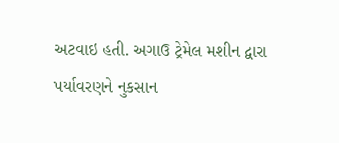અટવાઇ હતી. અગાઉ ટ્રેમેલ મશીન દ્વારા પર્યાવરણને નુકસાન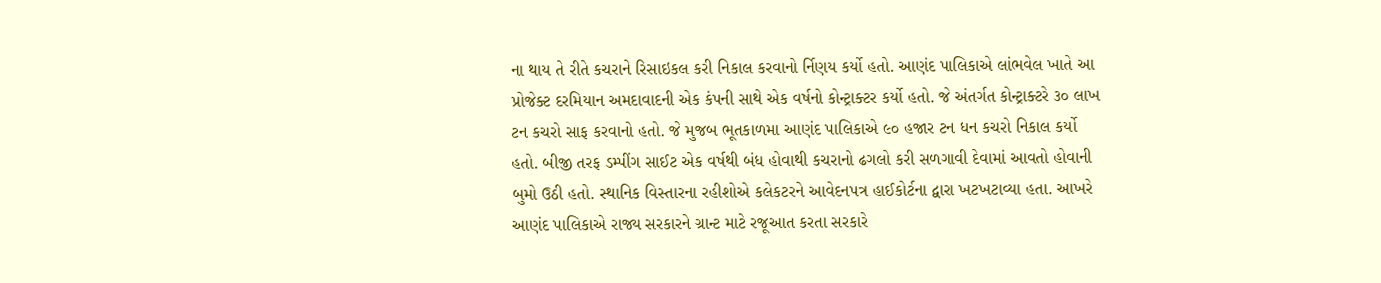ના થાય તે રીતે કચરાને રિસાઇકલ કરી નિકાલ કરવાનો ર્નિણય કર્યો હતો. આણંદ પાલિકાએ લાંભવેલ ખાતે આ પ્રોજેક્ટ દરમિયાન અમદાવાદની એક કંપની સાથે એક વર્ષનો કોન્ટ્રાક્ટર કર્યો હતો. જે અંતર્ગત કોન્ટ્રાક્ટરે ૩૦ લાખ ટન કચરો સાફ કરવાનો હતો. જે મુજબ ભૂતકાળમા આણંદ પાલિકાએ ૯૦ હજાર ટન ધન કચરો નિકાલ કર્યો હતો. બીજી તરફ ડમ્પીંગ સાઈટ એક વર્ષથી બંધ હોવાથી કચરાનો ઢગલો કરી સળગાવી દેવામાં આવતો હોવાની બુમો ઉઠી હતો. સ્થાનિક વિસ્તારના રહીશોએ કલેકટરને આવેદનપત્ર હાઈકોર્ટના દ્વારા ખટખટાવ્યા હતા. આખરે આણંદ પાલિકાએ રાજ્ય સરકારને ગ્રાન્ટ માટે રજૂઆત કરતા સરકારે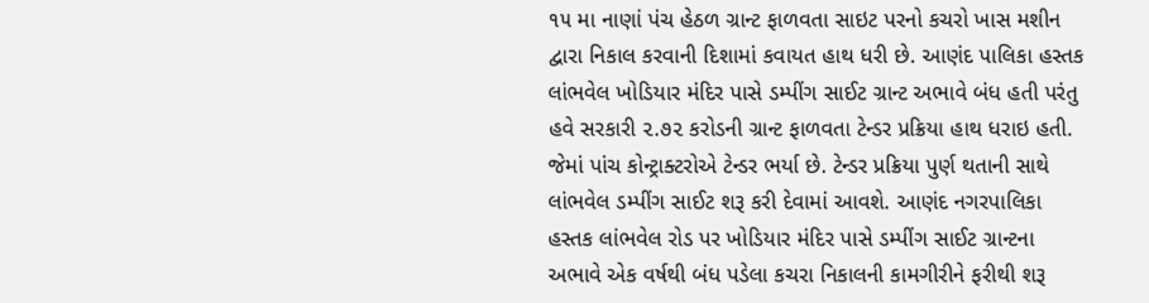૧૫ મા નાણાં પંચ હેઠળ ગ્રાન્ટ ફાળવતા સાઇટ પરનો કચરો ખાસ મશીન દ્વારા નિકાલ કરવાની દિશામાં કવાયત હાથ ધરી છે. આણંદ પાલિકા હસ્તક લાંભવેલ ખોડિયાર મંદિર પાસે ડમ્પીંગ સાઈટ ગ્રાન્ટ અભાવે બંધ હતી પરંતુ હવે સરકારી ૨.૭૨ કરોડની ગ્રાન્ટ ફાળવતા ટેન્ડર પ્રક્રિયા હાથ ધરાઇ હતી. જેમાં પાંચ કોન્ટ્રાક્ટરોએ ટેન્ડર ભર્યા છે. ટેન્ડર પ્રક્રિયા પુર્ણ થતાની સાથે લાંભવેલ ડમ્પીંગ સાઈટ શરૂ કરી દેવામાં આવશે. આણંદ નગરપાલિકા હસ્તક લાંભવેલ રોડ પર ખોડિયાર મંદિર પાસે ડમ્પીંગ સાઈટ ગ્રાન્ટના અભાવે એક વર્ષથી બંધ પડેલા કચરા નિકાલની કામગીરીને ફરીથી શરૂ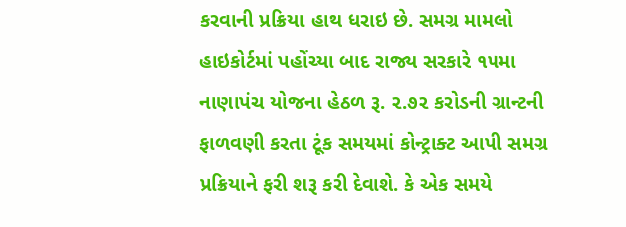કરવાની પ્રક્રિયા હાથ ધરાઇ છે. સમગ્ર મામલો હાઇકોર્ટમાં પહોંચ્યા બાદ રાજ્ય સરકારે ૧૫મા નાણાપંચ યોજના હેઠળ રૂ. ૨.૭૨ કરોડની ગ્રાન્ટની ફાળવણી કરતા ટૂંક સમયમાં કોન્ટ્રાક્ટ આપી સમગ્ર પ્રક્રિયાને ફરી શરૂ કરી દેવાશે. કે એક સમયે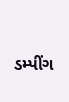ડમ્પીંગ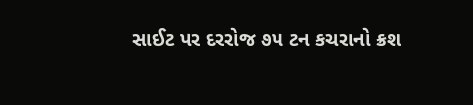સાઈટ પર દરરોજ ૭૫ ટન કચરાનો ક્રશ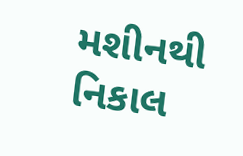મશીનથી નિકાલ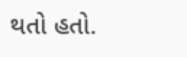થતો હતો.